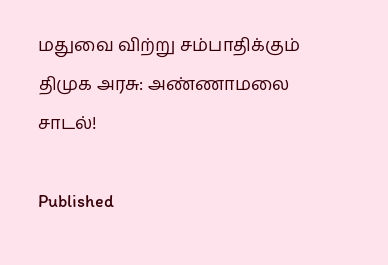மதுவை விற்று சம்பாதிக்கும் திமுக அரசு: அண்ணாமலை சாடல்!

Published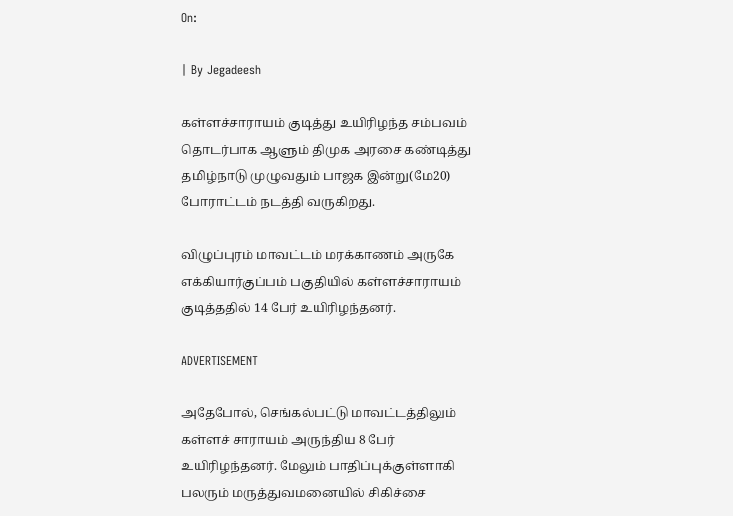On:

| By Jegadeesh

கள்ளச்சாராயம் குடித்து உயிரிழந்த சம்பவம் தொடர்பாக ஆளும் திமுக அரசை கண்டித்து தமிழ்நாடு முழுவதும் பாஜக இன்று(மே20) போராட்டம் நடத்தி வருகிறது.

விழுப்புரம் மாவட்டம் மரக்காணம் அருகே எக்கியார்குப்பம் பகுதியில் கள்ளச்சாராயம் குடித்ததில் 14 பேர் உயிரிழந்தனர்.

ADVERTISEMENT

அதேபோல், செங்கல்பட்டு மாவட்டத்திலும் கள்ளச் சாராயம் அருந்திய 8 பேர் உயிரிழந்தனர். மேலும் பாதிப்புக்குள்ளாகி பலரும் மருத்துவமனையில் சிகிச்சை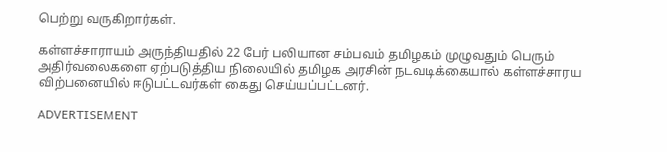பெற்று வருகிறார்கள்.

கள்ளச்சாராயம் அருந்தியதில் 22 பேர் பலியான சம்பவம் தமிழகம் முழுவதும் பெரும் அதிர்வலைகளை ஏற்படுத்திய நிலையில் தமிழக அரசின் நடவடிக்கையால் கள்ளச்சாரய விற்பனையில் ஈடுபட்டவர்கள் கைது செய்யப்பட்டனர்.

ADVERTISEMENT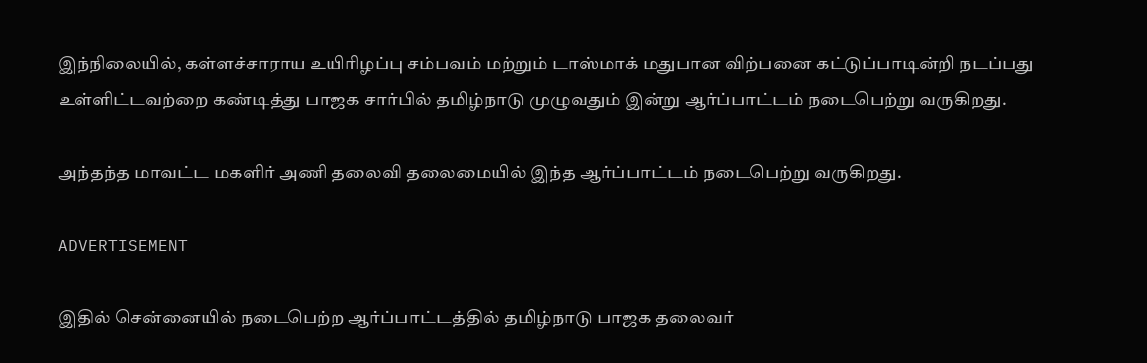இந்நிலையில், கள்ளச்சாராய உயிரிழப்பு சம்பவம் மற்றும் டாஸ்மாக் மதுபான விற்பனை கட்டுப்பாடின்றி நடப்பது உள்ளிட்டவற்றை கண்டித்து பாஜக சார்பில் தமிழ்நாடு முழுவதும் இன்று ஆர்ப்பாட்டம் நடைபெற்று வருகிறது.

அந்தந்த மாவட்ட மகளிர் அணி தலைவி தலைமையில் இந்த ஆர்ப்பாட்டம் நடைபெற்று வருகிறது.

ADVERTISEMENT

இதில் சென்னையில் நடைபெற்ற ஆர்ப்பாட்டத்தில் தமிழ்நாடு பாஜக தலைவர்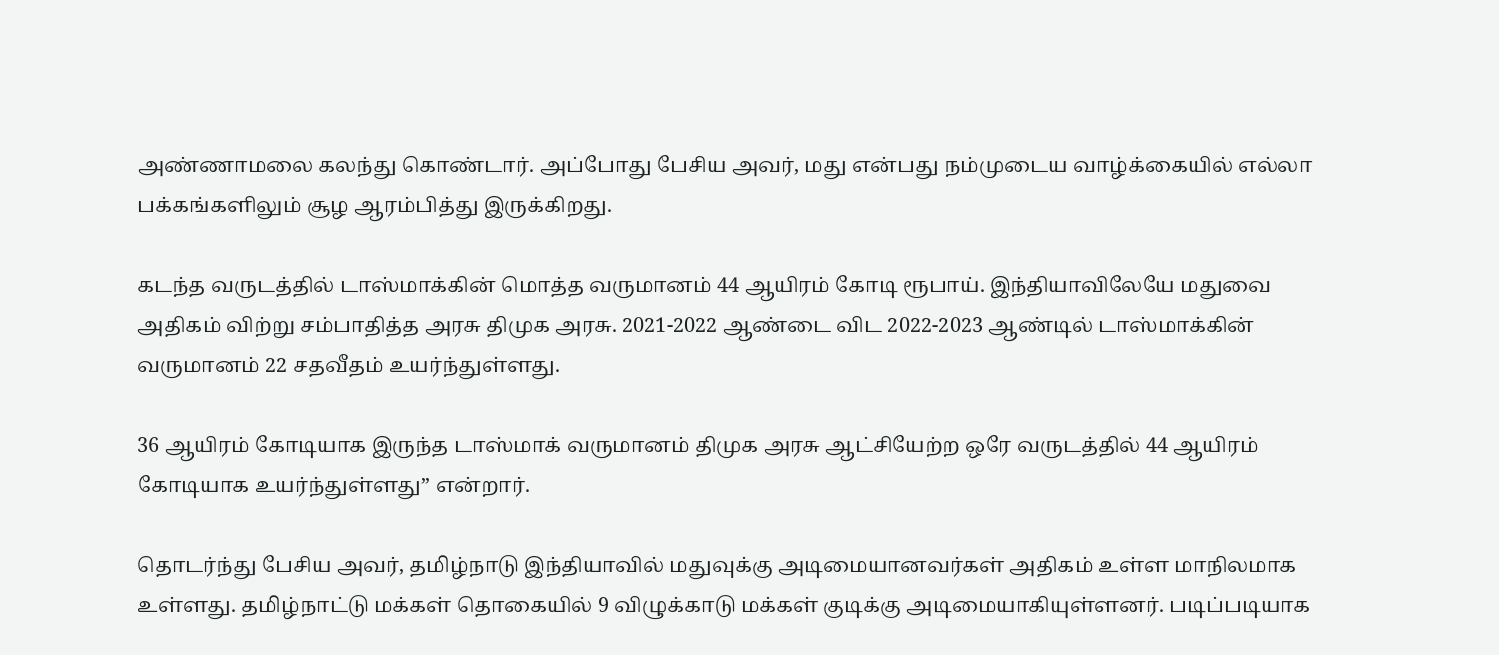அண்ணாமலை கலந்து கொண்டார். அப்போது பேசிய அவர், மது என்பது நம்முடைய வாழ்க்கையில் எல்லா பக்கங்களிலும் சூழ ஆரம்பித்து இருக்கிறது.

கடந்த வருடத்தில் டாஸ்மாக்கின் மொத்த வருமானம் 44 ஆயிரம் கோடி ரூபாய். இந்தியாவிலேயே மதுவை அதிகம் விற்று சம்பாதித்த அரசு திமுக அரசு. 2021-2022 ஆண்டை விட 2022-2023 ஆண்டில் டாஸ்மாக்கின் வருமானம் 22 சதவீதம் உயர்ந்துள்ளது.

36 ஆயிரம் கோடியாக இருந்த டாஸ்மாக் வருமானம் திமுக அரசு ஆட்சியேற்ற ஒரே வருடத்தில் 44 ஆயிரம் கோடியாக உயர்ந்துள்ளது” என்றார்.

தொடர்ந்து பேசிய அவர், தமிழ்நாடு இந்தியாவில் மதுவுக்கு அடிமையானவர்கள் அதிகம் உள்ள மாநிலமாக உள்ளது. தமிழ்நாட்டு மக்கள் தொகையில் 9 விழுக்காடு மக்கள் குடிக்கு அடிமையாகியுள்ளனர். படிப்படியாக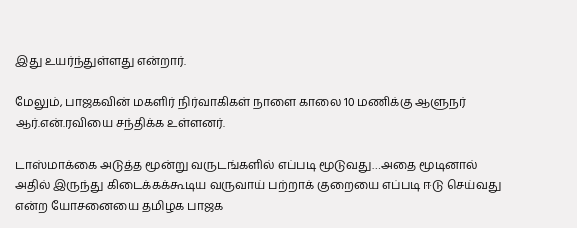இது உயர்ந்துள்ளது என்றார்.

மேலும், பாஜகவின் மகளிர் நிர்வாகிகள் நாளை காலை 10 மணிக்கு ஆளுநர் ஆர்.என்.ரவியை சந்திக்க உள்ளனர்.

டாஸ்மாக்கை அடுத்த மூன்று வருடங்களில் எப்படி மூடுவது…அதை மூடினால் அதில் இருந்து கிடைக்கக்கூடிய வருவாய் பற்றாக் குறையை எப்படி ஈடு செய்வது என்ற யோசனையை தமிழக பாஜக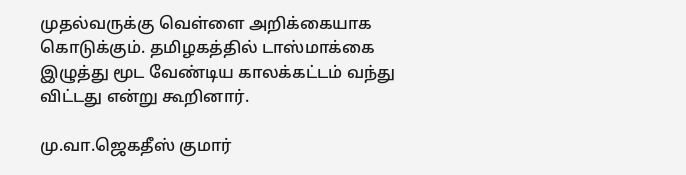முதல்வருக்கு வெள்ளை அறிக்கையாக கொடுக்கும். தமிழகத்தில் டாஸ்மாக்கை இழுத்து மூட வேண்டிய காலக்கட்டம் வந்து விட்டது என்று கூறினார்.

மு.வா.ஜெகதீஸ் குமார்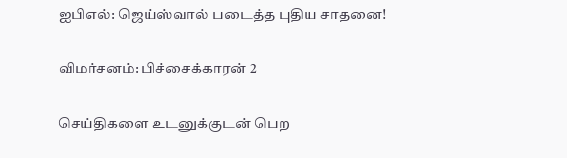ஐபிஎல்: ஜெய்ஸ்வால் படைத்த புதிய சாதனை!

விமர்சனம்: பிச்சைக்காரன் 2

செய்திகளை உடனுக்குடன் பெற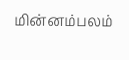மின்னம்பலம்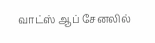வாட்ஸ் ஆப் சேனலில்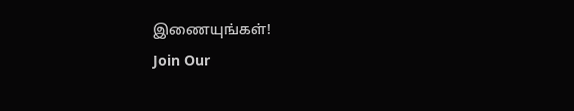இணையுங்கள்!
Join Our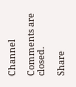Channel

Comments are closed.

Share